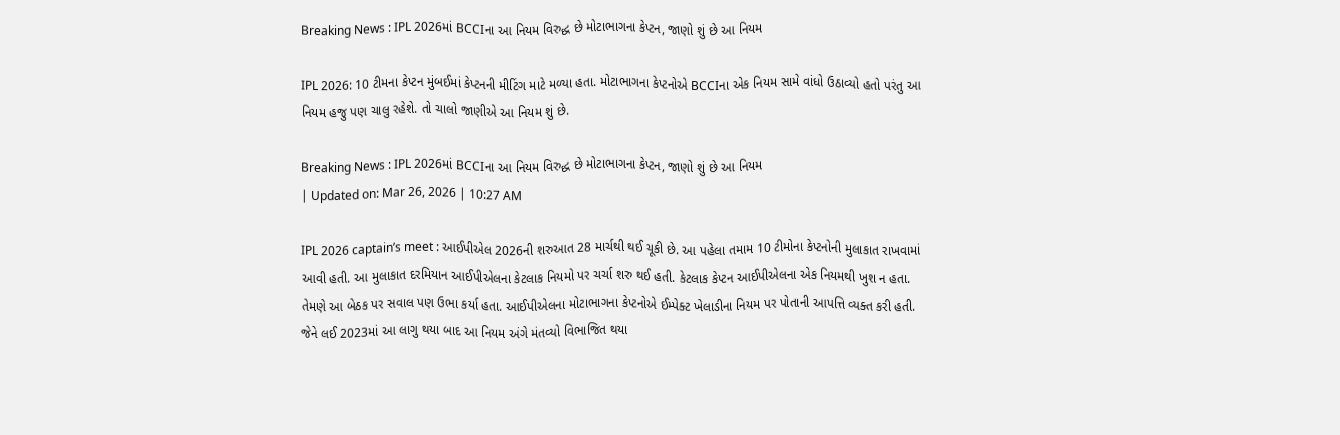Breaking News : IPL 2026માં BCCIના આ નિયમ વિરુદ્ધ છે મોટાભાગના કેપ્ટન, જાણો શું છે આ નિયમ

IPL 2026: 10 ટીમના કેપ્ટન મુંબઈમાં કેપ્ટનની મીટિંગ માટે મળ્યા હતા. મોટાભાગના કેપ્ટનોએ BCCIના એક નિયમ સામે વાંધો ઉઠાવ્યો હતો પરંતુ આ નિયમ હજુ પણ ચાલુ રહેશે. તો ચાલો જાણીએ આ નિયમ શું છે.

Breaking News : IPL 2026માં BCCIના આ નિયમ વિરુદ્ધ છે મોટાભાગના કેપ્ટન, જાણો શું છે આ નિયમ
| Updated on: Mar 26, 2026 | 10:27 AM

IPL 2026 captain’s meet : આઈપીએલ 2026ની શરુઆત 28 માર્ચથી થઈ ચૂકી છે. આ પહેલા તમામ 10 ટીમોના કેપ્ટનોની મુલાકાત રાખવામાં આવી હતી. આ મુલાકાત દરમિયાન આઈપીએલના કેટલાક નિયમો પર ચર્ચા શરુ થઈ હતી. કેટલાક કેપ્ટન આઈપીએલના એક નિયમથી ખુશ ન હતા. તેમણે આ બેઠક પર સવાલ પણ ઉભા કર્યા હતા. આઈપીએલના મોટાભાગના કેપ્ટનોએ ઈમ્પેક્ટ ખેલાડીના નિયમ પર પોતાની આપત્તિ વ્યક્ત કરી હતી. જેને લઈ 2023માં આ લાગુ થયા બાદ આ નિયમ અંગે મંતવ્યો વિભાજિત થયા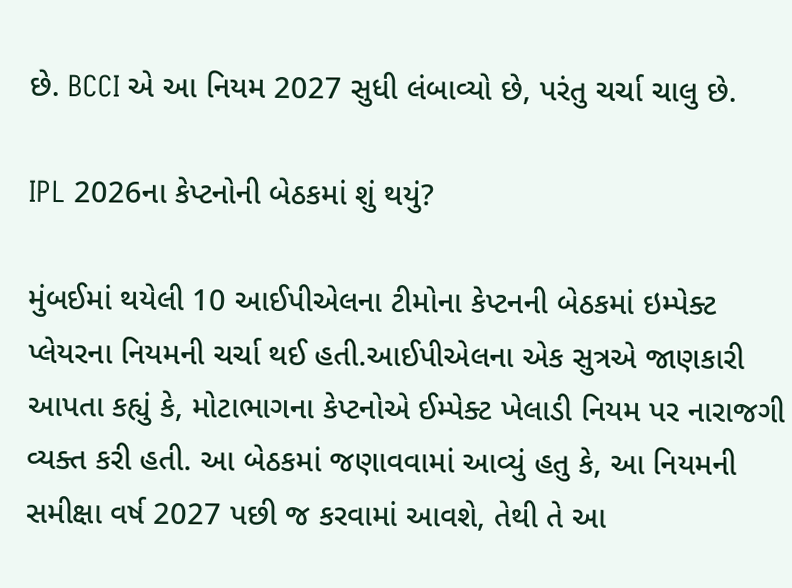છે. BCCI એ આ નિયમ 2027 સુધી લંબાવ્યો છે, પરંતુ ચર્ચા ચાલુ છે.

IPL 2026ના કેપ્ટનોની બેઠકમાં શું થયું?

મુંબઈમાં થયેલી 10 આઈપીએલના ટીમોના કેપ્ટનની બેઠકમાં ઇમ્પેક્ટ પ્લેયરના નિયમની ચર્ચા થઈ હતી.આઈપીએલના એક સુત્રએ જાણકારી આપતા કહ્યું કે, મોટાભાગના કેપ્ટનોએ ઈમ્પેક્ટ ખેલાડી નિયમ પર નારાજગી વ્યક્ત કરી હતી. આ બેઠકમાં જણાવવામાં આવ્યું હતુ કે, આ નિયમની સમીક્ષા વર્ષ 2027 પછી જ કરવામાં આવશે, તેથી તે આ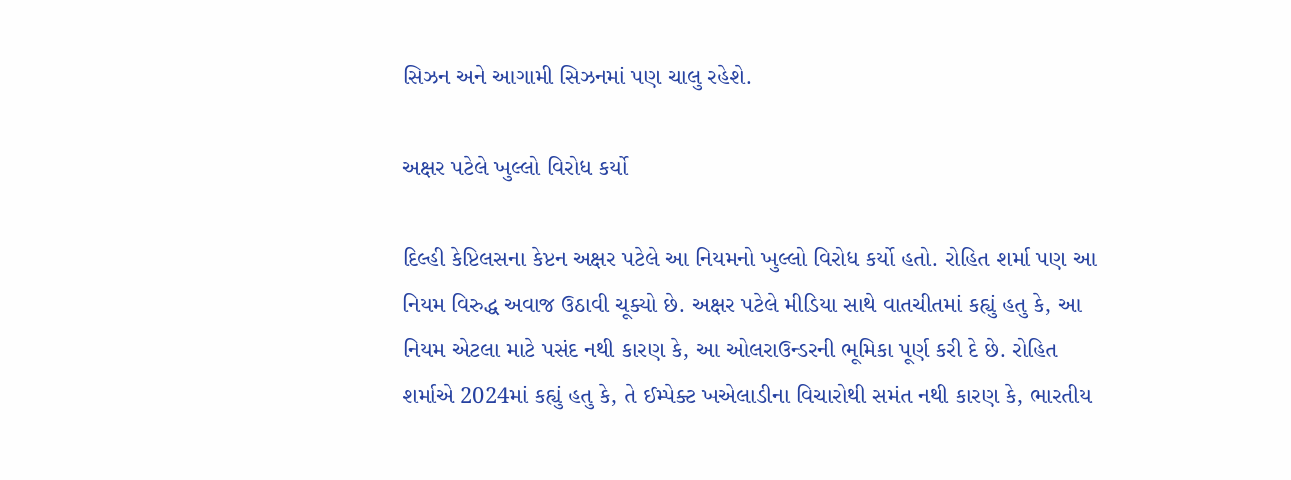સિઝન અને આગામી સિઝનમાં પણ ચાલુ રહેશે.

અક્ષર પટેલે ખુલ્લો વિરોધ કર્યો

દિલ્હી કેપ્ટિલસના કેપ્ટન અક્ષર પટેલે આ નિયમનો ખુલ્લો વિરોધ કર્યો હતો. રોહિત શર્મા પણ આ નિયમ વિરુદ્ધ અવાજ ઉઠાવી ચૂક્યો છે. અક્ષર પટેલે મીડિયા સાથે વાતચીતમાં કહ્યું હતુ કે, આ નિયમ એટલા માટે પસંદ નથી કારણ કે, આ ઓલરાઉન્ડરની ભૂમિકા પૂર્ણ કરી દે છે. રોહિત શર્માએ 2024માં કહ્યું હતુ કે, તે ઈમ્પેક્ટ ખએલાડીના વિચારોથી સમંત નથી કારણ કે, ભારતીય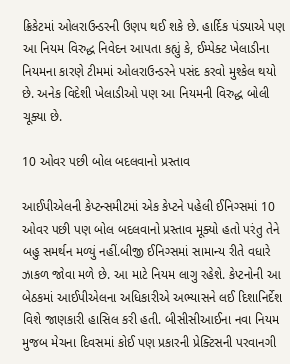ક્રિકેટમાં ઓલરાઉન્ડરની ઉણપ થઈ શકે છે. હાર્દિક પંડ્યાએ પણ આ નિયમ વિરુદ્ધ નિવેદન આપતા કહ્યું કે, ઈમ્પેક્ટ ખેલાડીના નિયમના કારણે ટીમમાં ઓલરાઉન્ડરને પસંદ કરવો મુશ્કેલ થયો છે. અનેક વિદેશી ખેલાડીઓ પણ આ નિયમની વિરુદ્ધ બોલી ચૂક્યા છે.

10 ઓવર પછી બોલ બદલવાનો પ્રસ્તાવ

આઈપીએલની કેપ્ટન્સમીટમાં એક કેપ્ટને પહેલી ઈનિગ્સમાં 10 ઓવર પછી પણ બોલ બદલવાનો પ્રસ્તાવ મૂક્યો હતો પરંતુ તેને બહુ સમર્થન મળ્યું નહીં.બીજી ઈનિગ્સમાં સામાન્ય રીતે વધારે ઝાકળ જોવા મળે છે. આ માટે નિયમ લાગુ રહેશે. કેપ્ટનોની આ બેઠકમાં આઈપીએલના અધિકારીએ અભ્યાસને લઈ દિશાનિર્દેશ વિશે જાણકારી હાસિલ કરી હતી. બીસીસીઆઈના નવા નિયમ મુજબ મેચના દિવસમાં કોઈ પણ પ્રકારની પ્રેક્ટિસની પરવાનગી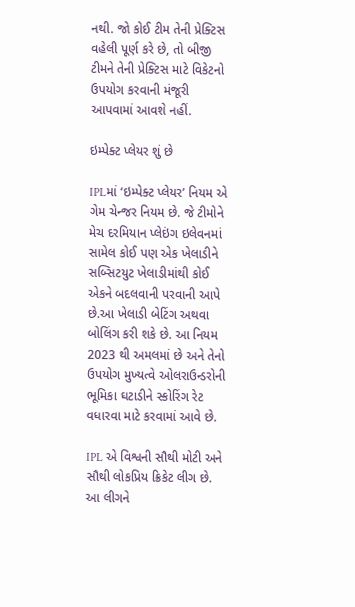નથી. જો કોઈ ટીમ તેની પ્રેક્ટિસ વહેલી પૂર્ણ કરે છે, તો બીજી ટીમને તેની પ્રેક્ટિસ માટે વિકેટનો ઉપયોગ કરવાની મંજૂરી આપવામાં આવશે નહીં.

ઇમ્પેક્ટ પ્લેયર શું છે

IPLમાં ‘ઇમ્પેક્ટ પ્લેયર’ નિયમ એ ગેમ ચેન્જર નિયમ છે. જે ટીમોને મેચ દરમિયાન પ્લેઇંગ ઇલેવનમાં સામેલ કોઈ પણ એક ખેલાડીને સબ્સિટયુટ ખેલાડીમાંથી કોઈ એકને બદલવાની પરવાની આપે છે.આ ખેલાડી બેટિંગ અથવા બોલિંગ કરી શકે છે. આ નિયમ 2023 થી અમલમાં છે અને તેનો ઉપયોગ મુખ્યત્વે ઓલરાઉન્ડરોની ભૂમિકા ઘટાડીને સ્કોરિંગ રેટ વધારવા માટે કરવામાં આવે છે.

IPL એ વિશ્વની સૌથી મોટી અને સૌથી લોકપ્રિય ક્રિકેટ લીગ છે. આ લીગને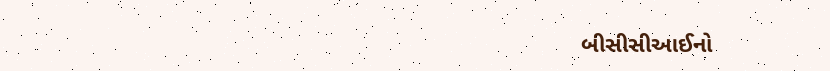બીસીસીઆઈનો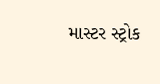માસ્ટર સ્ટ્રોક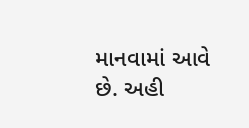માનવામાં આવે છે. અહી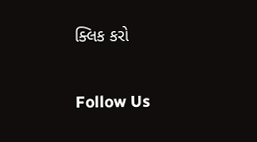ક્લિક કરો

Follow Us